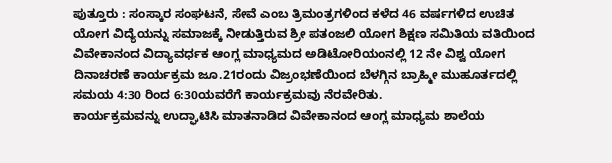ಪುತ್ತೂರು : ಸಂಸ್ಕಾರ ಸಂಘಟನೆ, ಸೇವೆ ಎಂಬ ತ್ರಿಮಂತ್ರಗಳಿಂದ ಕಳೆದ 46 ವರ್ಷಗಳಿದ ಉಚಿತ ಯೋಗ ವಿದ್ಯೆಯನ್ನು ಸಮಾಜಕ್ಕೆ ನೀಡುತ್ತಿರುವ ಶ್ರೀ ಪತಂಜಲಿ ಯೋಗ ಶಿಕ್ಷಣ ಸಮಿತಿಯ ವತಿಯಿಂದ ವಿವೇಕಾನಂದ ವಿದ್ಯಾವರ್ಧಕ ಆಂಗ್ಲ ಮಾಧ್ಯಮದ ಅಡಿಟೋರಿಯಂನಲ್ಲಿ 12 ನೇ ವಿಶ್ವ ಯೋಗ ದಿನಾಚರಣೆ ಕಾರ್ಯಕ್ರಮ ಜೂ.21ರಂದು ವಿಜ್ರಂಭಣೆಯಿಂದ ಬೆಳಗ್ಗಿನ ಬ್ರಾಹ್ಮೀ ಮುಹೂರ್ತದಲ್ಲಿ ಸಮಯ 4:30 ರಿಂದ 6:30ಯವರೆಗೆ ಕಾರ್ಯಕ್ರಮವು ನೆರವೇರಿತು.
ಕಾರ್ಯಕ್ರಮವನ್ನು ಉದ್ಘಾಟಿಸಿ ಮಾತನಾಡಿದ ವಿವೇಕಾನಂದ ಆಂಗ್ಲ ಮಾಧ್ಯಮ ಶಾಲೆಯ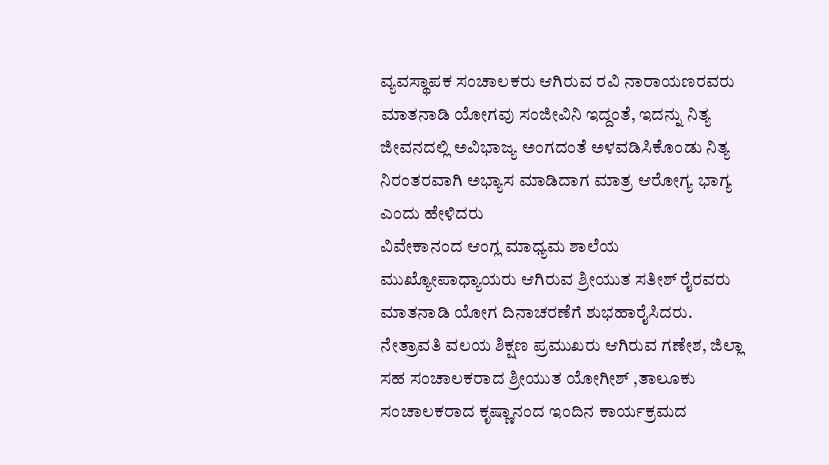ವ್ಯವಸ್ಥಾಪಕ ಸಂಚಾಲಕರು ಆಗಿರುವ ರವಿ ನಾರಾಯಣರವರು ಮಾತನಾಡಿ ಯೋಗವು ಸಂಜೀವಿನಿ ಇದ್ದಂತೆ, ಇದನ್ನು ನಿತ್ಯ ಜೀವನದಲ್ಲಿ ಅವಿಭಾಜ್ಯ ಅಂಗದಂತೆ ಅಳವಡಿಸಿಕೊಂಡು ನಿತ್ಯ ನಿರಂತರವಾಗಿ ಅಭ್ಯಾಸ ಮಾಡಿದಾಗ ಮಾತ್ರ ಆರೋಗ್ಯ ಭಾಗ್ಯ ಎಂದು ಹೇಳಿದರು
ವಿವೇಕಾನಂದ ಆಂಗ್ಲ ಮಾಧ್ಯಮ ಶಾಲೆಯ ಮುಖ್ಯೋಪಾಧ್ಯಾಯರು ಆಗಿರುವ ಶ್ರೀಯುತ ಸತೀಶ್ ರೈರವರು ಮಾತನಾಡಿ ಯೋಗ ದಿನಾಚರಣೆಗೆ ಶುಭಹಾರೈಸಿದರು. ನೇತ್ರಾವತಿ ವಲಯ ಶಿಕ್ಷಣ ಪ್ರಮುಖರು ಆಗಿರುವ ಗಣೇಶ, ಜಿಲ್ಲಾ ಸಹ ಸಂಚಾಲಕರಾದ ಶ್ರೀಯುತ ಯೋಗೀಶ್ ,ತಾಲೂಕು ಸಂಚಾಲಕರಾದ ಕೃಷ್ಣಾನಂದ ಇಂದಿನ ಕಾರ್ಯಕ್ರಮದ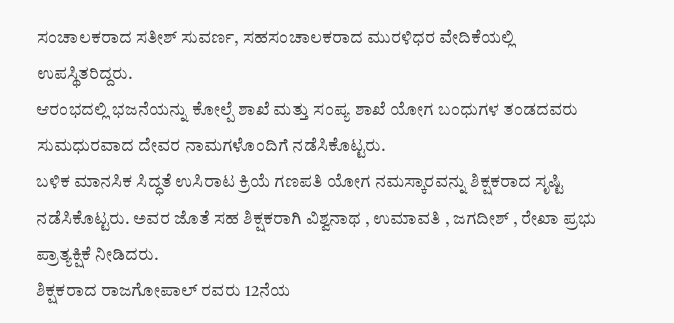ಸಂಚಾಲಕರಾದ ಸತೀಶ್ ಸುವರ್ಣ, ಸಹಸಂಚಾಲಕರಾದ ಮುರಳಿಧರ ವೇದಿಕೆಯಲ್ಲಿ ಉಪಸ್ಥಿತರಿದ್ದರು.
ಆರಂಭದಲ್ಲಿ ಭಜನೆಯನ್ನು ಕೋಲ್ಪೆ ಶಾಖೆ ಮತ್ತು ಸಂಪ್ಯ ಶಾಖೆ ಯೋಗ ಬಂಧುಗಳ ತಂಡದವರು ಸುಮಧುರವಾದ ದೇವರ ನಾಮಗಳೊಂದಿಗೆ ನಡೆಸಿಕೊಟ್ಟರು.
ಬಳಿಕ ಮಾನಸಿಕ ಸಿದ್ಧತೆ ಉಸಿರಾಟ ಕ್ರಿಯೆ ಗಣಪತಿ ಯೋಗ ನಮಸ್ಕಾರವನ್ನು ಶಿಕ್ಷಕರಾದ ಸೃಷ್ಟಿ ನಡೆಸಿಕೊಟ್ಟರು. ಅವರ ಜೊತೆ ಸಹ ಶಿಕ್ಷಕರಾಗಿ ವಿಶ್ವನಾಥ , ಉಮಾವತಿ , ಜಗದೀಶ್ , ರೇಖಾ ಪ್ರಭು ಪ್ರಾತ್ಯಕ್ಷಿಕೆ ನೀಡಿದರು.
ಶಿಕ್ಷಕರಾದ ರಾಜಗೋಪಾಲ್ ರವರು 12ನೆಯ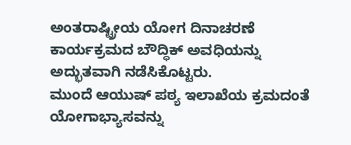ಅಂತರಾಷ್ಟ್ರೀಯ ಯೋಗ ದಿನಾಚರಣೆ ಕಾರ್ಯಕ್ರಮದ ಬೌದ್ಧಿಕ್ ಅವಧಿಯನ್ನು ಅದ್ಭುತವಾಗಿ ನಡೆಸಿಕೊಟ್ಟರು.
ಮುಂದೆ ಆಯುಷ್ ಪಠ್ಯ ಇಲಾಖೆಯ ಕ್ರಮದಂತೆ ಯೋಗಾಭ್ಯಾಸವನ್ನು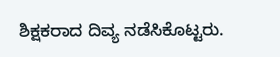ಶಿಕ್ಷಕರಾದ ದಿವ್ಯ ನಡೆಸಿಕೊಟ್ಟರು.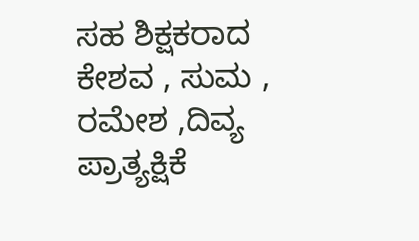ಸಹ ಶಿಕ್ಷಕರಾದ ಕೇಶವ , ಸುಮ , ರಮೇಶ ,ದಿವ್ಯ ಪ್ರಾತ್ಯಕ್ಷಿಕೆ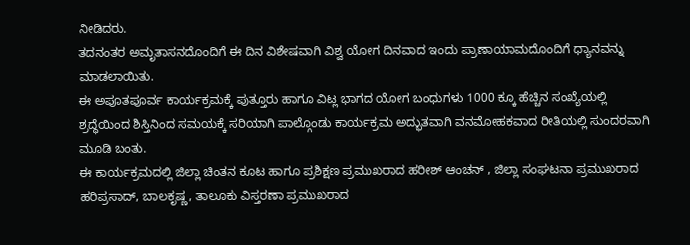ನೀಡಿದರು.
ತದನಂತರ ಅಮೃತಾಸನದೊಂದಿಗೆ ಈ ದಿನ ವಿಶೇಷವಾಗಿ ವಿಶ್ವ ಯೋಗ ದಿನವಾದ ಇಂದು ಪ್ರಾಣಾಯಾಮದೊಂದಿಗೆ ಧ್ಯಾನವನ್ನು ಮಾಡಲಾಯಿತು.
ಈ ಅಪೂತಪೂರ್ವ ಕಾರ್ಯಕ್ರಮಕ್ಕೆ ಪುತ್ತೂರು ಹಾಗೂ ವಿಟ್ಲ ಭಾಗದ ಯೋಗ ಬಂಧುಗಳು 1000 ಕ್ಕೂ ಹೆಚ್ಚಿನ ಸಂಖ್ಯೆಯಲ್ಲಿ ಶ್ರದ್ಧೆಯಿಂದ ಶಿಸ್ತಿನಿಂದ ಸಮಯಕ್ಕೆ ಸರಿಯಾಗಿ ಪಾಲ್ಗೊಂಡು ಕಾರ್ಯಕ್ರಮ ಅದ್ಭುತವಾಗಿ ವನಮೋಹಕವಾದ ರೀತಿಯಲ್ಲಿ ಸುಂದರವಾಗಿ ಮೂಡಿ ಬಂತು.
ಈ ಕಾರ್ಯಕ್ರಮದಲ್ಲಿ ಜಿಲ್ಲಾ ಚಿಂತನ ಕೂಟ ಹಾಗೂ ಪ್ರಶಿಕ್ಷಣ ಪ್ರಮುಖರಾದ ಹರೀಶ್ ಆಂಚನ್ , ಜಿಲ್ಲಾ ಸಂಘಟನಾ ಪ್ರಮುಖರಾದ ಹರಿಪ್ರಸಾದ್, ಬಾಲಕೃಷ್ಣ, ತಾಲೂಕು ವಿಸ್ತರಣಾ ಪ್ರಮುಖರಾದ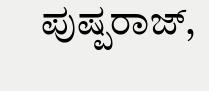ಪುಷ್ಪರಾಜ್,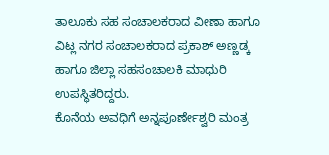ತಾಲೂಕು ಸಹ ಸಂಚಾಲಕರಾದ ವೀಣಾ ಹಾಗೂ ವಿಟ್ಲ ನಗರ ಸಂಚಾಲಕರಾದ ಪ್ರಕಾಶ್ ಅಣ್ಣಡ್ಕ ಹಾಗೂ ಜಿಲ್ಲಾ ಸಹಸಂಚಾಲಕಿ ಮಾಧುರಿ ಉಪಸ್ಥಿತರಿದ್ದರು.
ಕೊನೆಯ ಅವಧಿಗೆ ಅನ್ನಪೂರ್ಣೇಶ್ವರಿ ಮಂತ್ರ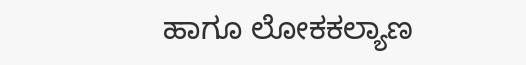ಹಾಗೂ ಲೋಕಕಲ್ಯಾಣ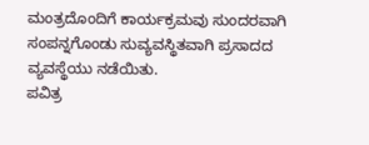ಮಂತ್ರದೊಂದಿಗೆ ಕಾರ್ಯಕ್ರಮವು ಸುಂದರವಾಗಿ ಸಂಪನ್ನಗೊಂಡು ಸುವ್ಯವಸ್ಥಿತವಾಗಿ ಪ್ರಸಾದದ ವ್ಯವಸ್ಥೆಯು ನಡೆಯಿತು.
ಪವಿತ್ರ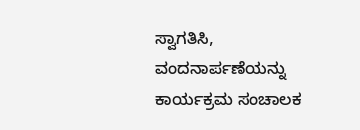ಸ್ವಾಗತಿಸಿ, ವಂದನಾರ್ಪಣೆಯನ್ನು ಕಾರ್ಯಕ್ರಮ ಸಂಚಾಲಕ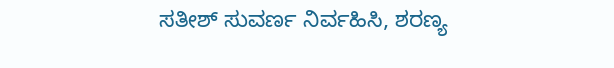ಸತೀಶ್ ಸುವರ್ಣ ನಿರ್ವಹಿಸಿ, ಶರಣ್ಯ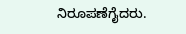ನಿರೂಪಣೆಗೈದರು.